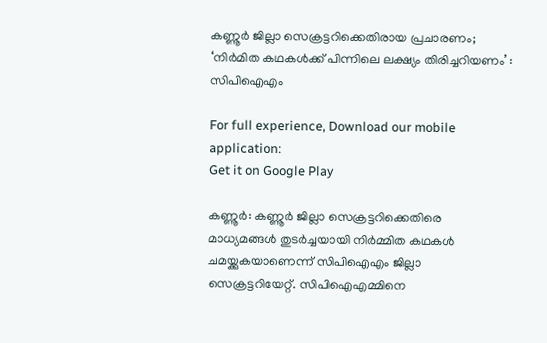കണ്ണൂർ ജില്ലാ സെക്രട്ടറിക്കെതിരായ പ്രചാരണം; ‘നിർമിത കഥകൾക്ക് പിന്നിലെ ലക്ഷ്യം തിരിച്ചറിയണം’ : സിപിഐഎം

For full experience, Download our mobile application:
Get it on Google Play

കണ്ണൂര്‍: കണ്ണൂര്‍ ജില്ലാ സെക്രട്ടറിക്കെതിരെ മാധ്യമങ്ങള്‍ തുടര്‍ച്ചയായി നിര്‍മ്മിത കഥകള്‍ ചമയ്ക്കുകയാണെന്ന് സിപിഐഎം ജില്ലാ സെക്രട്ടറിയേറ്റ്. സിപിഐഎമ്മിനെ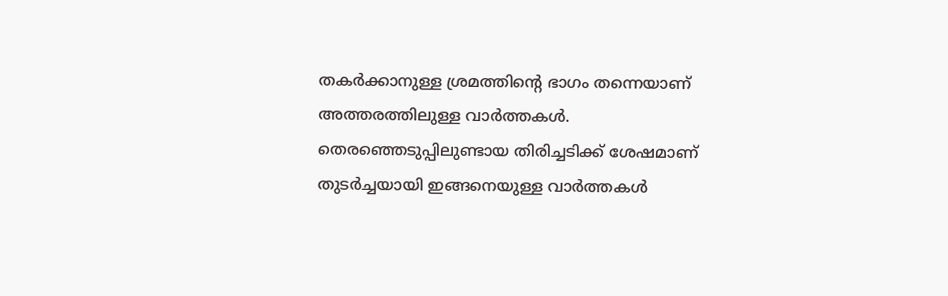തകര്‍ക്കാനുള്ള ശ്രമത്തിന്റെ ഭാഗം തന്നെയാണ് അത്തരത്തിലുള്ള വാര്‍ത്തകള്‍. തെരഞ്ഞെടുപ്പിലുണ്ടായ തിരിച്ചടിക്ക് ശേഷമാണ് തുടര്‍ച്ചയായി ഇങ്ങനെയുള്ള വാര്‍ത്തകള്‍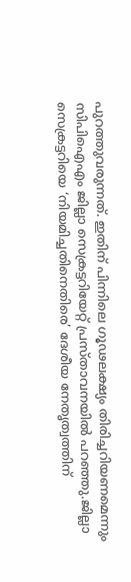പുറത്തുവരുന്നത്. ഇതിന് പിന്നിലെ ഗൂഢലക്ഷ്യം തിരിച്ചറിയണമെന്നും സിപിഐഎം ജില്ലാ സെക്രട്ടറിയേറ്റ് പ്രസ്താവനയില്‍ പറഞ്ഞു.ജില്ലാ സെക്രട്ടറിയെ ‘നിയമിച്ചതിനെതിരെ’ ദേശീയ നേതൃത്വത്തിന്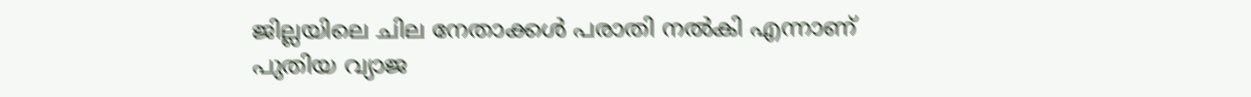ജില്ലയിലെ ചില നേതാക്കള്‍ പരാതി നല്‍കി എന്നാണ് പുതിയ വ്യാജ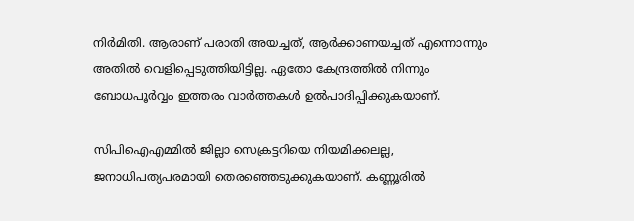നിര്‍മിതി. ആരാണ് പരാതി അയച്ചത്, ആര്‍ക്കാണയച്ചത് എന്നൊന്നും അതില്‍ വെളിപ്പെടുത്തിയിട്ടില്ല. ഏതോ കേന്ദ്രത്തില്‍ നിന്നും ബോധപൂര്‍വ്വം ഇത്തരം വാര്‍ത്തകള്‍ ഉല്‍പാദിപ്പിക്കുകയാണ്.

സിപിഐഎമ്മില്‍ ജില്ലാ സെക്രട്ടറിയെ നിയമിക്കലല്ല, ജനാധിപത്യപരമായി തെരഞ്ഞെടുക്കുകയാണ്. കണ്ണൂരില്‍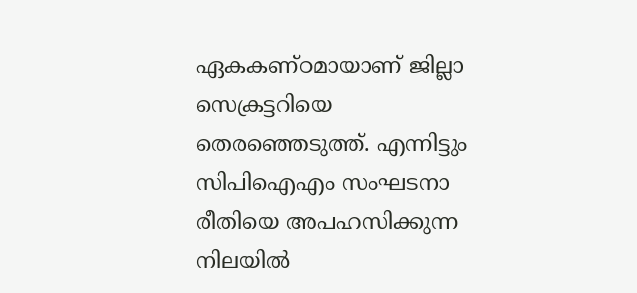ഏകകണ്ഠമായാണ് ജില്ലാ സെക്രട്ടറിയെ തെരഞ്ഞെടുത്ത്. എന്നിട്ടും സിപിഐഎം സംഘടനാ രീതിയെ അപഹസിക്കുന്ന നിലയില്‍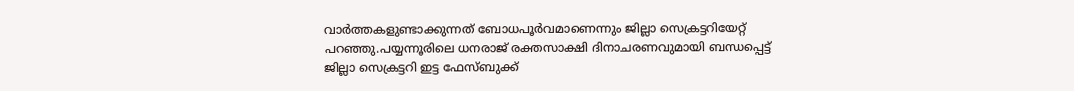വാര്‍ത്തകളുണ്ടാക്കുന്നത് ബോധപൂര്‍വമാണെന്നും ജില്ലാ സെക്രട്ടറിയേറ്റ് പറഞ്ഞു.പയ്യന്നൂരിലെ ധനരാജ് രക്തസാക്ഷി ദിനാചരണവുമായി ബന്ധപ്പെട്ട് ജില്ലാ സെക്രട്ടറി ഇട്ട ഫേസ്ബുക്ക്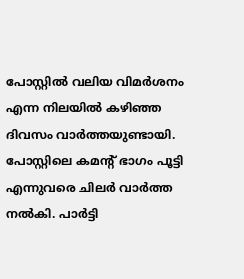പോസ്റ്റില്‍ വലിയ വിമര്‍ശനം എന്ന നിലയില്‍ കഴിഞ്ഞ ദിവസം വാര്‍ത്തയുണ്ടായി. പോസ്റ്റിലെ കമന്റ് ഭാഗം പൂട്ടി എന്നുവരെ ചിലര്‍ വാര്‍ത്ത നല്‍കി. പാര്‍ട്ടി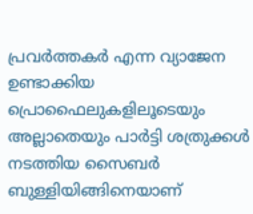പ്രവര്‍ത്തകര്‍ എന്ന വ്യാജേന ഉണ്ടാക്കിയ പ്രൊഫൈലുകളിലൂടെയും അല്ലാതെയും പാര്‍ട്ടി ശത്രുക്കള്‍ നടത്തിയ സൈബര്‍ ബുള്ളിയിങ്ങിനെയാണ്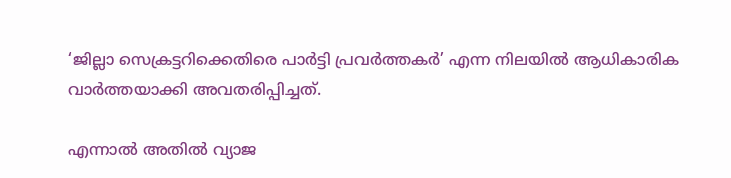‘ജില്ലാ സെക്രട്ടറിക്കെതിരെ പാര്‍ട്ടി പ്രവര്‍ത്തകര്‍’ എന്ന നിലയില്‍ ആധികാരിക വാര്‍ത്തയാക്കി അവതരിപ്പിച്ചത്.

എന്നാല്‍ അതില്‍ വ്യാജ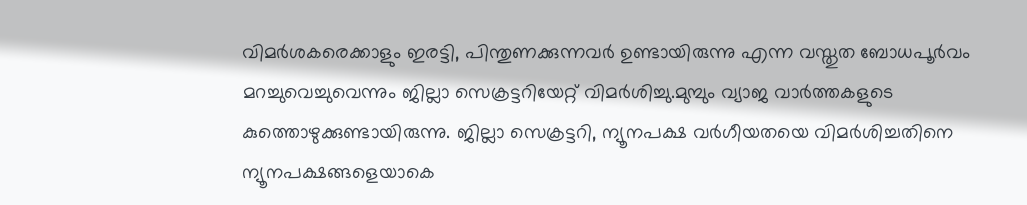വിമര്‍ശകരെക്കാളും ഇരട്ടി, പിന്തുണക്കുന്നവര്‍ ഉണ്ടായിരുന്നു എന്ന വസ്തുത ബോധപൂര്‍വം മറച്ചുവെച്ചുവെന്നും ജില്ലാ സെക്രട്ടറിയേറ്റ് വിമര്‍ശിച്ചു.മുമ്പും വ്യാജ വാര്‍ത്തകളുടെ കുത്തൊഴുക്കുണ്ടായിരുന്നു. ജില്ലാ സെക്രട്ടറി, ന്യൂനപക്ഷ വര്‍ഗീയതയെ വിമര്‍ശിച്ചതിനെ ന്യൂനപക്ഷങ്ങളെയാകെ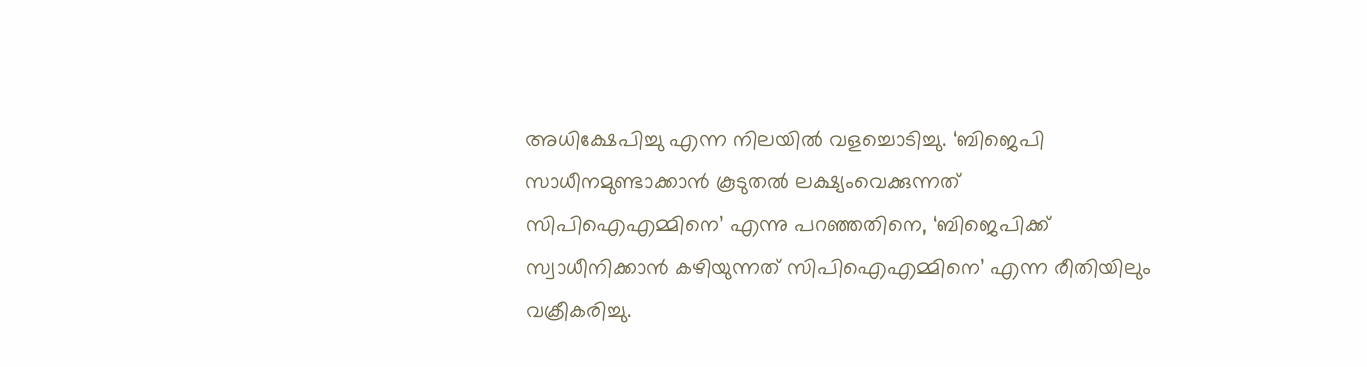അധിക്ഷേപിച്ചു എന്ന നിലയില്‍ വളച്ചൊടിച്ചു. ‘ബിജെപി സാധീനമുണ്ടാക്കാന്‍ കൂടുതല്‍ ലക്ഷ്യംവെക്കുന്നത് സിപിഐഎമ്മിനെ’ എന്നു പറഞ്ഞതിനെ, ‘ബിജെപിക്ക് സ്വാധീനിക്കാന്‍ കഴിയുന്നത് സിപിഐഎമ്മിനെ’ എന്ന രീതിയിലും വക്രീകരിച്ചു.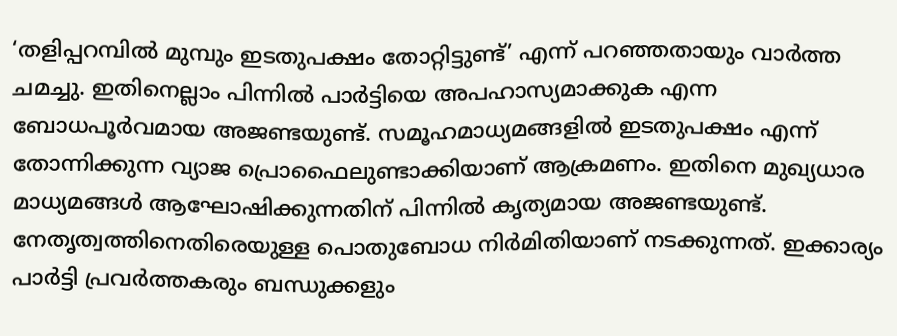‘തളിപ്പറമ്പില്‍ മുമ്പും ഇടതുപക്ഷം തോറ്റിട്ടുണ്ട്’ എന്ന് പറഞ്ഞതായും വാര്‍ത്ത ചമച്ചു. ഇതിനെല്ലാം പിന്നില്‍ പാര്‍ട്ടിയെ അപഹാസ്യമാക്കുക എന്ന ബോധപൂര്‍വമായ അജണ്ടയുണ്ട്. സമൂഹമാധ്യമങ്ങളില്‍ ഇടതുപക്ഷം എന്ന് തോന്നിക്കുന്ന വ്യാജ പ്രൊഫൈലുണ്ടാക്കിയാണ് ആക്രമണം. ഇതിനെ മുഖ്യധാര മാധ്യമങ്ങള്‍ ആഘോഷിക്കുന്നതിന് പിന്നില്‍ കൃത്യമായ അജണ്ടയുണ്ട്. നേതൃത്വത്തിനെതിരെയുള്ള പൊതുബോധ നിര്‍മിതിയാണ് നടക്കുന്നത്. ഇക്കാര്യം പാര്‍ട്ടി പ്രവര്‍ത്തകരും ബന്ധുക്കളും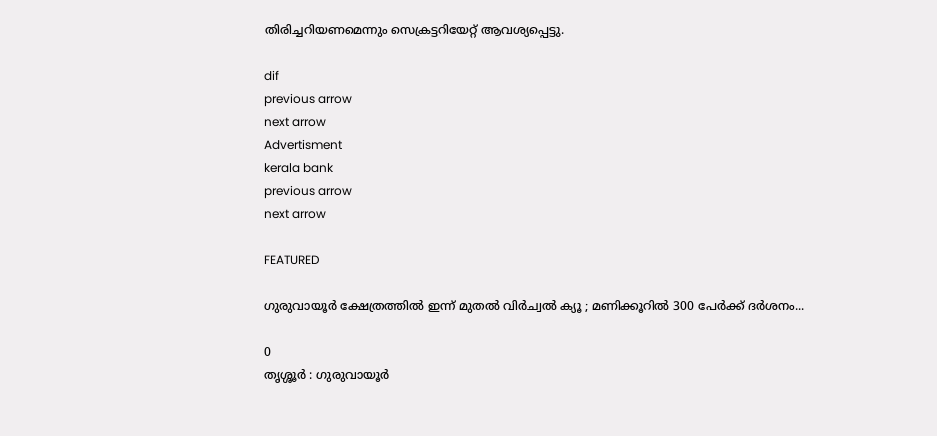തിരിച്ചറിയണമെന്നും സെക്രട്ടറിയേറ്റ് ആവശ്യപ്പെട്ടു.

dif
previous arrow
next arrow
Advertisment
kerala bank
previous arrow
next arrow

FEATURED

ഗുരുവായൂർ ക്ഷേത്രത്തിൽ ഇന്ന് മുതൽ വിർച്വൽ ക്യൂ ; മണിക്കൂറിൽ 300 പേർക്ക് ദർശനം...

0
തൃശ്ശൂർ : ഗുരുവായൂർ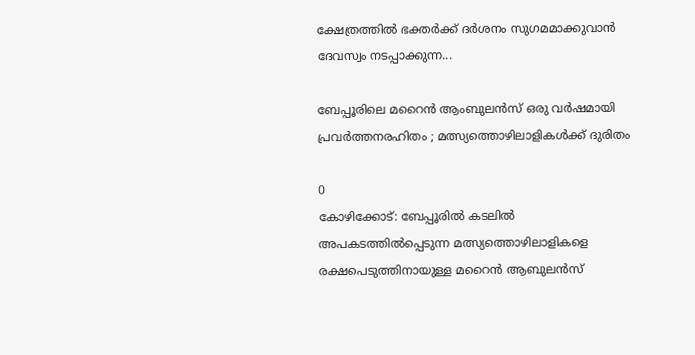ക്ഷേത്രത്തിൽ ഭക്തർക്ക് ദർശനം സുഗമമാക്കുവാൻ ദേവസ്വം നടപ്പാക്കുന്ന...

ബേപ്പൂരിലെ മറൈൻ ആംബുലൻസ് ഒരു വർഷമായി പ്രവർത്തനരഹിതം ; മത്സ്യത്തൊഴിലാളികൾക്ക് ദുരിതം

0
കോഴിക്കോട്: ബേപ്പൂരിൽ കടലിൽ അപകടത്തിൽപ്പെടുന്ന മത്സ്യത്തൊഴിലാളികളെ രക്ഷപെടുത്തിനായുള്ള മറൈൻ ആബുലൻസ്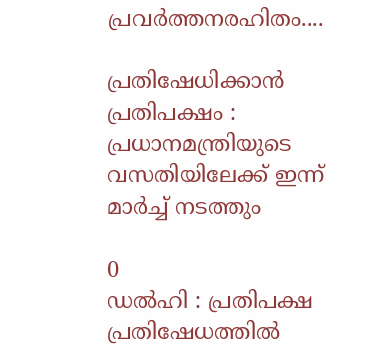പ്രവർത്തനരഹിതം....

പ്രതിഷേധിക്കാൻ പ്രതിപക്ഷം : പ്രധാനമന്ത്രിയുടെ വസതിയിലേക്ക് ഇന്ന് മാർച്ച് നടത്തും

0
ഡൽഹി : പ്രതിപക്ഷ പ്രതിഷേധത്തിൽ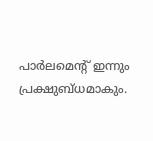പാർലമെന്റ് ഇന്നും പ്രക്ഷുബ്ധമാകും.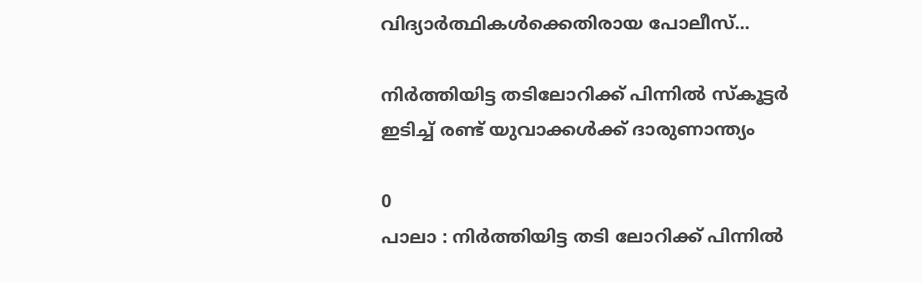വിദ്യാർത്ഥികൾക്കെതിരായ പോലീസ്...

നിർത്തിയിട്ട തടിലോറിക്ക് പിന്നിൽ സ്‌കൂട്ടർ ഇടിച്ച് രണ്ട് യുവാക്കൾക്ക് ദാരുണാന്ത്യം

0
പാലാ : നിർത്തിയിട്ട തടി ലോറിക്ക് പിന്നിൽ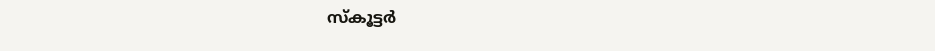സ്‌കൂട്ടർ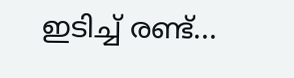ഇടിച്ച് രണ്ട്...